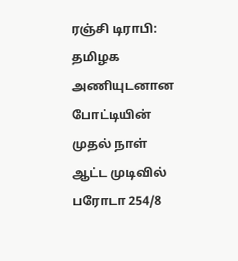ரஞ்சி டிராபி: தமிழக அணியுடனான போட்டியின் முதல் நாள் ஆட்ட முடிவில் பரோடா 254/8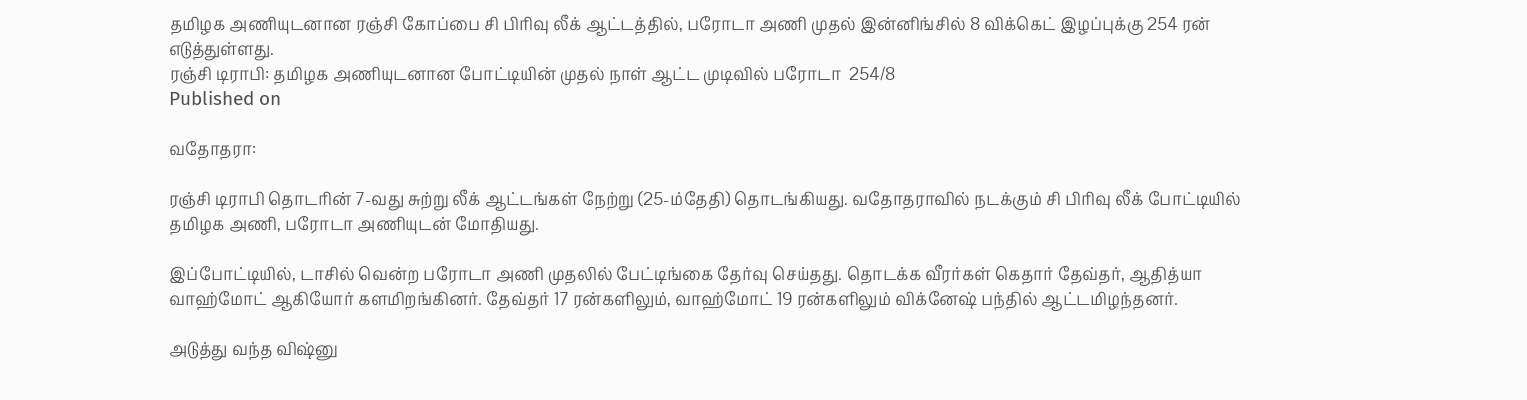தமிழக அணியுடனான ரஞ்சி கோப்பை சி பிரிவு லீக் ஆட்டத்தில், பரோடா அணி முதல் இன்னிங்சில் 8 விக்கெட் இழப்புக்கு 254 ரன் எடுத்துள்ளது.
ரஞ்சி டிராபி: தமிழக அணியுடனான போட்டியின் முதல் நாள் ஆட்ட முடிவில் பரோடா  254/8
Published on

வதோதரா:

ரஞ்சி டிராபி தொடரின் 7-வது சுற்று லீக் ஆட்டங்கள் நேற்று (25-ம்தேதி) தொடங்கியது. வதோதராவில் நடக்கும் சி பிரிவு லீக் போட்டியில் தமிழக அணி, பரோடா அணியுடன் மோதியது.

இப்போட்டியில், டாசில் வென்ற பரோடா அணி முதலில் பேட்டிங்கை தேர்வு செய்தது. தொடக்க வீரர்கள் கெதார் தேவ்தர், ஆதித்யா  வாஹ்மோட் ஆகியோர் களமிறங்கினர். தேவ்தர் 17 ரன்களிலும், வாஹ்மோட் 19 ரன்களிலும் விக்னேஷ் பந்தில் ஆட்டமிழந்தனர்.

அடுத்து வந்த விஷ்னு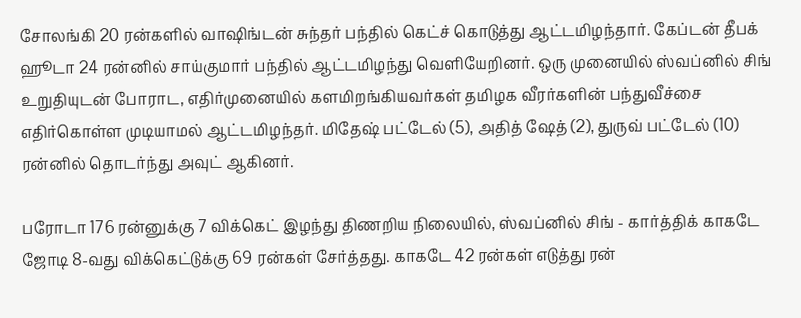சோலங்கி 20 ரன்களில் வாஷிங்டன் சுந்தர் பந்தில் கெட்ச் கொடுத்து ஆட்டமிழந்தார். கேப்டன் தீபக் ஹூடா 24 ரன்னில் சாய்குமார் பந்தில் ஆட்டமிழந்து வெளியேறினர். ஒரு முனையில் ஸ்வப்னில் சிங் உறுதியுடன் போராட, எதிர்முனையில் களமிறங்கியவர்கள் தமிழக வீரர்களின் பந்துவீச்சை எதிர்கொள்ள முடியாமல் ஆட்டமிழந்தர். மிதேஷ் பட்டேல் (5), அதித் ஷேத் (2), துருவ் பட்டேல் (10) ரன்னில் தொடர்ந்து அவுட் ஆகினர்.

பரோடா 176 ரன்னுக்கு 7 விக்கெட் இழந்து திணறிய நிலையில், ஸ்வப்னில் சிங் - கார்த்திக் காகடே ஜோடி 8-வது விக்கெட்டுக்கு 69 ரன்கள் சேர்த்தது. காகடே 42 ரன்கள் எடுத்து ரன்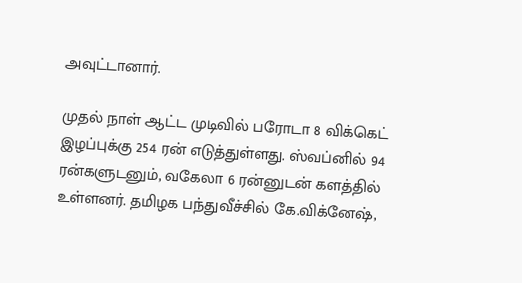அவுட்டானார்.

முதல் நாள் ஆட்ட முடிவில் பரோடா 8 விக்கெட் இழப்புக்கு 254 ரன் எடுத்துள்ளது. ஸ்வப்னில் 94 ரன்களுடனும், வகேலா 6 ரன்னுடன் களத்தில் உள்ளனர். தமிழக பந்துவீச்சில் கே.விக்னேஷ்,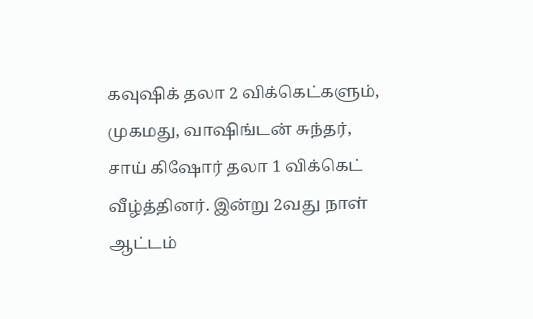கவுஷிக் தலா 2 விக்கெட்களும், முகமது, வாஷிங்டன் சுந்தர், சாய் கிஷோர் தலா 1 விக்கெட் வீழ்த்தினர். இன்று 2வது நாள் ஆட்டம்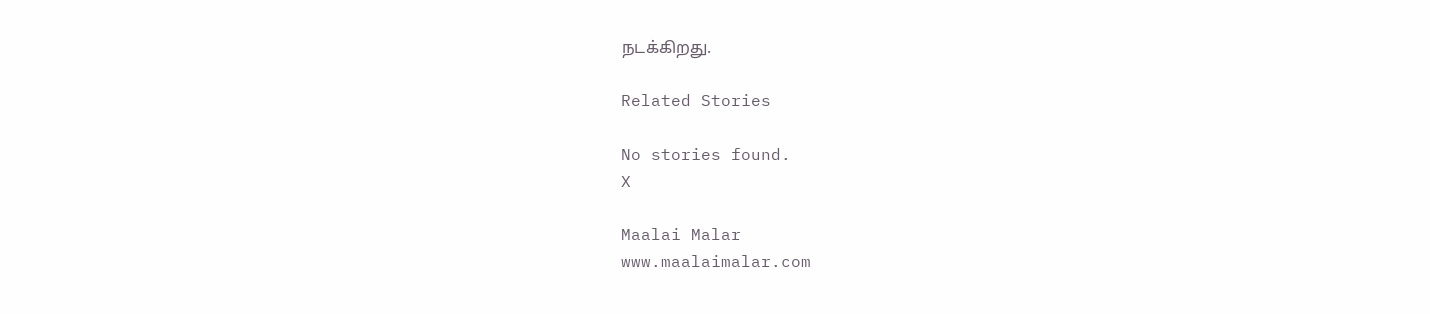நடக்கிறது.

Related Stories

No stories found.
X

Maalai Malar
www.maalaimalar.com